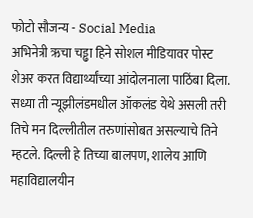फोटो सौजन्य - Social Media
अभिनेत्री ऋचा चड्ढा हिने सोशल मीडियावर पोस्ट शेअर करत विद्यार्थ्यांच्या आंदोलनाला पाठिंबा दिला. सध्या ती न्यूझीलंडमधील ऑकलंड येथे असली तरी तिचे मन दिल्लीतील तरुणांसोबत असल्याचे तिने म्हटले. दिल्ली हे तिच्या बालपण, शालेय आणि महाविद्यालयीन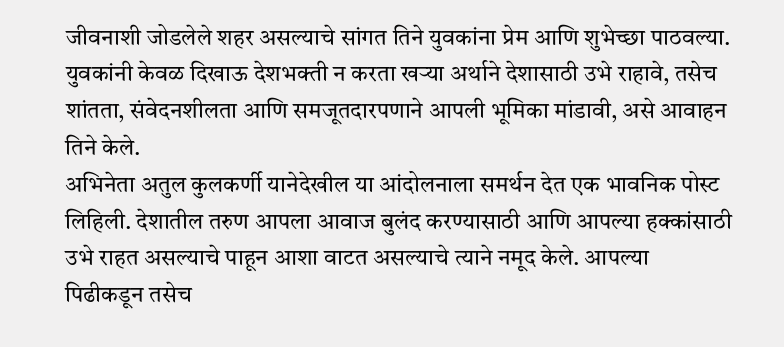जीवनाशी जोडलेले शहर असल्याचे सांगत तिने युवकांना प्रेम आणि शुभेच्छा पाठवल्या. युवकांनी केवळ दिखाऊ देशभक्ती न करता खऱ्या अर्थाने देशासाठी उभे राहावे, तसेच शांतता, संवेदनशीलता आणि समजूतदारपणाने आपली भूमिका मांडावी, असे आवाहन तिने केले.
अभिनेता अतुल कुलकर्णी यानेदेखील या आंदोलनाला समर्थन देत एक भावनिक पोस्ट लिहिली. देशातील तरुण आपला आवाज बुलंद करण्यासाठी आणि आपल्या हक्कांसाठी उभे राहत असल्याचे पाहून आशा वाटत असल्याचे त्याने नमूद केले. आपल्या पिढीकडून तसेच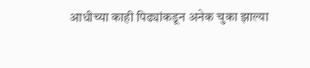आधीच्या काही पिढ्यांकडून अनेक चुका झाल्या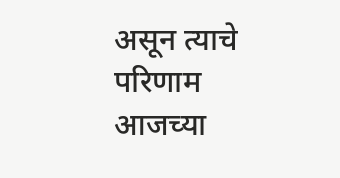असून त्याचे परिणाम आजच्या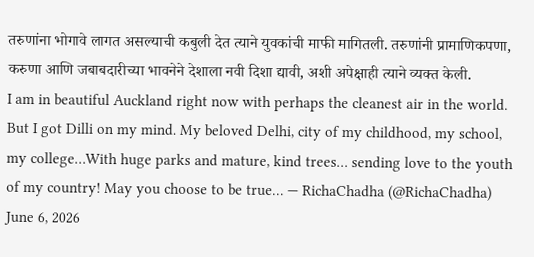तरुणांना भोगावे लागत असल्याची कबुली देत त्याने युवकांची माफी मागितली. तरुणांनी प्रामाणिकपणा, करुणा आणि जबाबदारीच्या भावनेने देशाला नवी दिशा द्यावी, अशी अपेक्षाही त्याने व्यक्त केली.
I am in beautiful Auckland right now with perhaps the cleanest air in the world. But I got Dilli on my mind. My beloved Delhi, city of my childhood, my school, my college…With huge parks and mature, kind trees… sending love to the youth of my country! May you choose to be true… — RichaChadha (@RichaChadha) June 6, 2026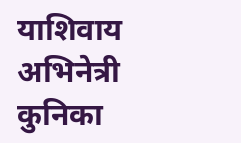याशिवाय अभिनेत्री कुनिका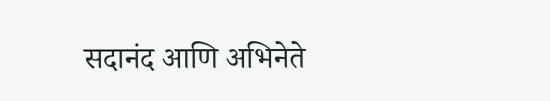सदानंद आणि अभिनेते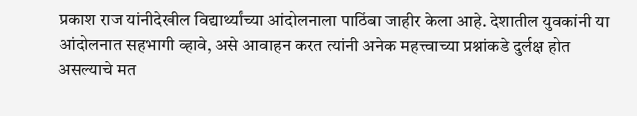प्रकाश राज यांनीदेखील विद्यार्थ्यांच्या आंदोलनाला पाठिंबा जाहीर केला आहे. देशातील युवकांनी या आंदोलनात सहभागी व्हावे, असे आवाहन करत त्यांनी अनेक महत्त्वाच्या प्रश्नांकडे दुर्लक्ष होत असल्याचे मत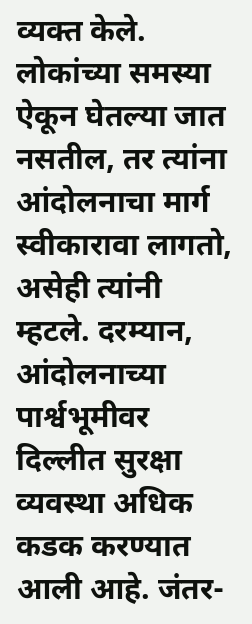व्यक्त केले. लोकांच्या समस्या ऐकून घेतल्या जात नसतील, तर त्यांना आंदोलनाचा मार्ग स्वीकारावा लागतो, असेही त्यांनी म्हटले. दरम्यान, आंदोलनाच्या पार्श्वभूमीवर दिल्लीत सुरक्षा व्यवस्था अधिक कडक करण्यात आली आहे. जंतर-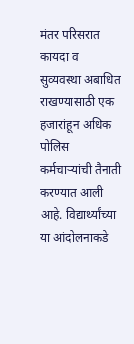मंतर परिसरात कायदा व सुव्यवस्था अबाधित राखण्यासाठी एक हजारांहून अधिक पोलिस कर्मचाऱ्यांची तैनाती करण्यात आली आहे. विद्यार्थ्यांच्या या आंदोलनाकडे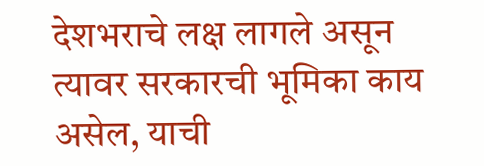देशभराचे लक्ष लागले असून त्यावर सरकारची भूमिका काय असेल, याची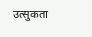उत्सुकता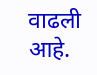वाढली आहे.